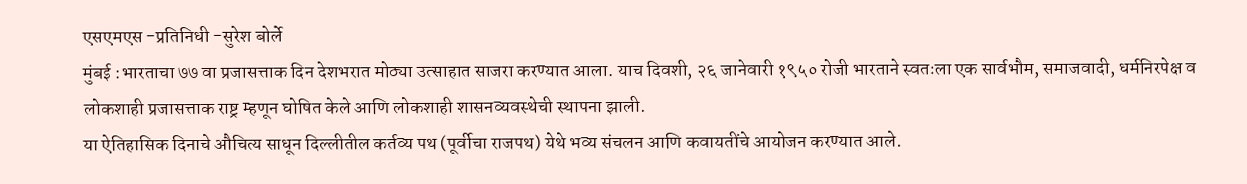एसएमएस -प्रतिनिधी -सुरेश बोर्ले
मुंबई :भारताचा ७७ वा प्रजासत्ताक दिन देशभरात मोठ्या उत्साहात साजरा करण्यात आला. याच दिवशी, २६ जानेवारी १९५० रोजी भारताने स्वतःला एक सार्वभौम, समाजवादी, धर्मनिरपेक्ष व लोकशाही प्रजासत्ताक राष्ट्र म्हणून घोषित केले आणि लोकशाही शासनव्यवस्थेची स्थापना झाली.
या ऐतिहासिक दिनाचे औचित्य साधून दिल्लीतील कर्तव्य पथ (पूर्वीचा राजपथ) येथे भव्य संचलन आणि कवायतींचे आयोजन करण्यात आले.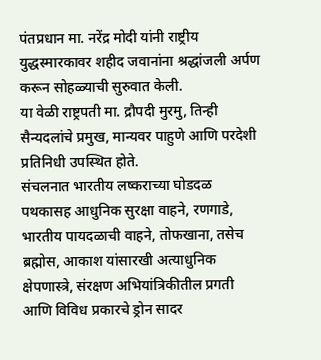पंतप्रधान मा. नरेंद्र मोदी यांनी राष्ट्रीय युद्धस्मारकावर शहीद जवानांना श्रद्धांजली अर्पण करून सोहळ्याची सुरुवात केली.
या वेळी राष्ट्रपती मा. द्रौपदी मुरमु, तिन्ही सैन्यदलांचे प्रमुख, मान्यवर पाहुणे आणि परदेशी प्रतिनिधी उपस्थित होते.
संचलनात भारतीय लष्कराच्या घोडदळ पथकासह आधुनिक सुरक्षा वाहने, रणगाडे, भारतीय पायदळाची वाहने, तोफखाना, तसेच ब्रह्मोस, आकाश यांसारखी अत्याधुनिक क्षेपणास्त्रे, संरक्षण अभियांत्रिकीतील प्रगती आणि विविध प्रकारचे ड्रोन सादर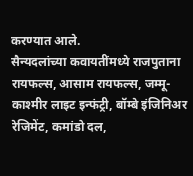करण्यात आले.
सैन्यदलांच्या कवायतींमध्ये राजपुताना रायफल्स, आसाम रायफल्स, जम्मू-काश्मीर लाइट इन्फंट्री, बॉम्बे इंजिनिअर रेजिमेंट, कमांडो दल,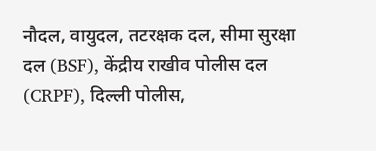नौदल, वायुदल, तटरक्षक दल, सीमा सुरक्षा दल (BSF), केंद्रीय राखीव पोलीस दल (CRPF), दिल्ली पोलीस,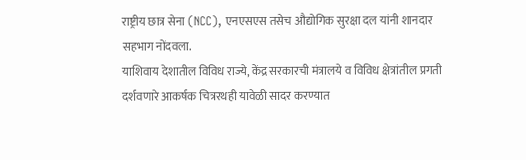राष्ट्रीय छात्र सेना (NCC), एनएसएस तसेच औद्योगिक सुरक्षा दल यांनी शानदार सहभाग नोंदवला.
याशिवाय देशातील विविध राज्ये, केंद्र सरकारची मंत्रालये व विविध क्षेत्रांतील प्रगती दर्शवणारे आकर्षक चित्ररथही यावेळी सादर करण्यात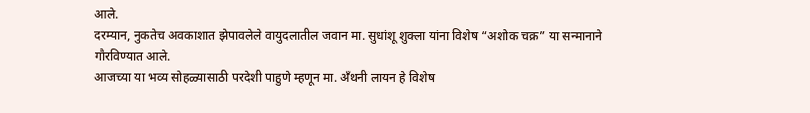आले.
दरम्यान, नुकतेच अवकाशात झेपावलेले वायुदलातील जवान मा. सुधांशू शुक्ला यांना विशेष “अशोक चक्र” या सन्मानाने गौरविण्यात आले.
आजच्या या भव्य सोहळ्यासाठी परदेशी पाहुणे म्हणून मा. अँथनी लायन हे विशेष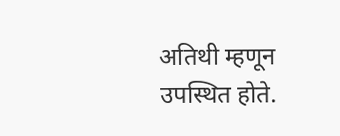अतिथी म्हणून उपस्थित होते.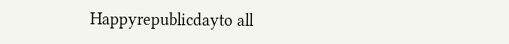Happyrepublicdayto all